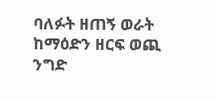ባለፉት ዘጠኝ ወራት ከማዕድን ዘርፍ ወጪ ንግድ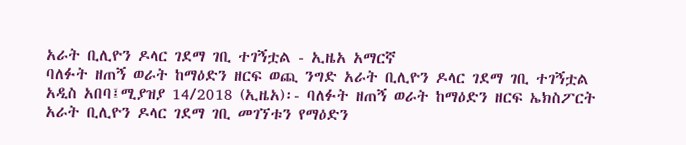አራት ቢሊዮን ዶላር ገደማ ገቢ ተገኝቷል - ኢዜአ አማርኛ
ባለፉት ዘጠኝ ወራት ከማዕድን ዘርፍ ወጪ ንግድ አራት ቢሊዮን ዶላር ገደማ ገቢ ተገኝቷል
አዲስ አበባ፤ሚያዝያ 14/2018 (ኢዜአ)፡- ባለፉት ዘጠኝ ወራት ከማዕድን ዘርፍ ኤክስፖርት አራት ቢሊዮን ዶላር ገደማ ገቢ መገኘቱን የማዕድን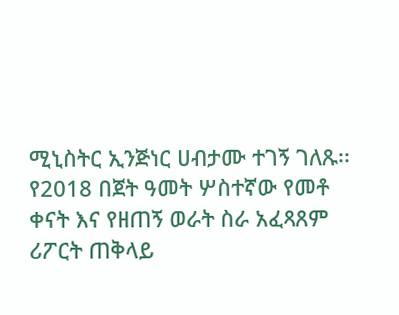ሚኒስትር ኢንጅነር ሀብታሙ ተገኝ ገለጹ፡፡
የ2018 በጀት ዓመት ሦስተኛው የመቶ ቀናት እና የዘጠኝ ወራት ስራ አፈጻጸም ሪፖርት ጠቅላይ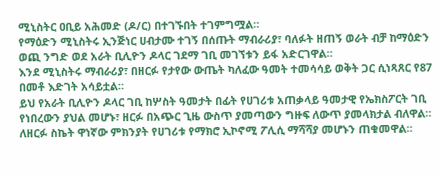ሚኒስትር ዐቢይ አሕመድ (ዶ/ር) በተገኙበት ተገምግሟል።
የማዕድን ሚኒስትሩ ኢንጅነር ሀብታሙ ተገኝ በሰጡት ማብራሪያ፣ ባለፉት ዘጠኝ ወራት ብቻ ከማዕድን ወጪ ንግድ ወደ አራት ቢሊዮን ዶላር ገደማ ገቢ መገኘቱን ይፋ አድርገዋል።
እንደ ሚኒስትሩ ማብራሪያ፣ በዘርፉ የታየው ውጤት ካለፈው ዓመት ተመሳሳይ ወቅት ጋር ሲነጻጸር የ87 በመቶ እድገት አሳይቷል።
ይህ የአራት ቢሊዮን ዶላር ገቢ ከሦስት ዓመታት በፊት የሀገሪቱ አጠቃላይ ዓመታዊ የኤክስፖርት ገቢ የነበረውን ያህል መሆኑ፣ ዘርፉ በአጭር ጊዜ ውስጥ ያመጣውን ግዙፍ ለውጥ ያመላክታል ብለዋል።
ለዘርፉ ስኬት ዋነኛው ምክንያት የሀገሪቱ የማክሮ ኢኮኖሚ ፖሊሲ ማሻሻያ መሆኑን ጠቁመዋል።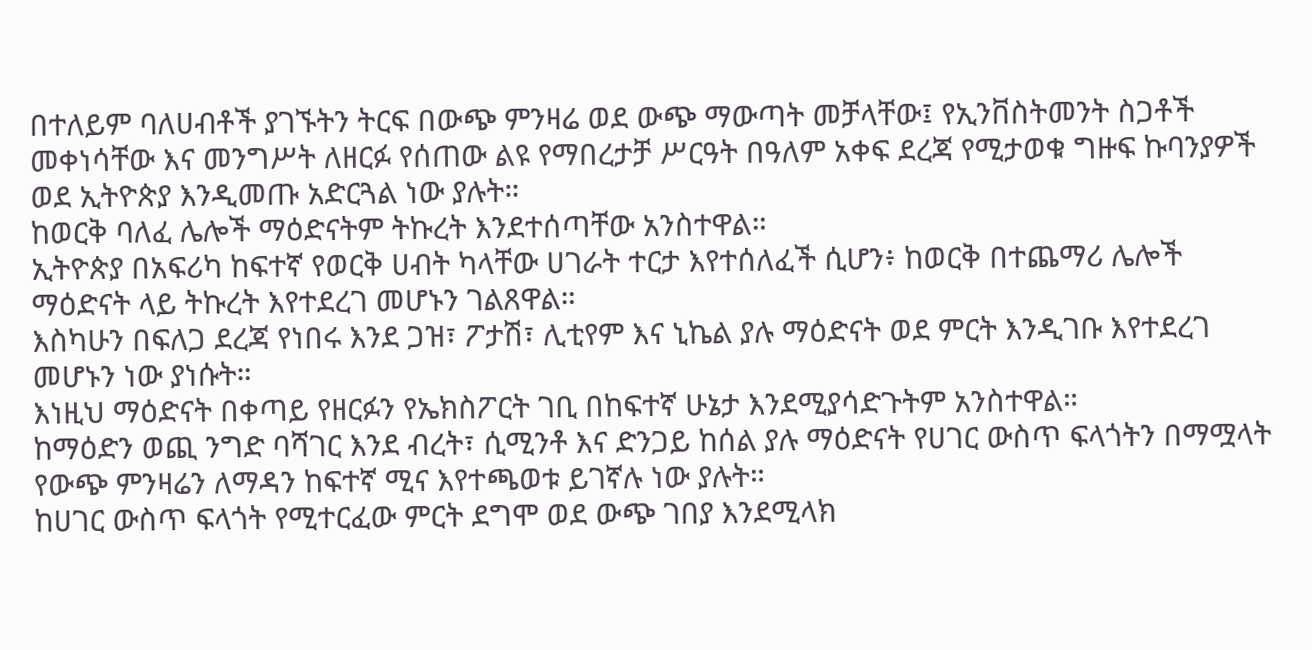በተለይም ባለሀብቶች ያገኙትን ትርፍ በውጭ ምንዛሬ ወደ ውጭ ማውጣት መቻላቸው፤ የኢንቨስትመንት ስጋቶች መቀነሳቸው እና መንግሥት ለዘርፉ የሰጠው ልዩ የማበረታቻ ሥርዓት በዓለም አቀፍ ደረጃ የሚታወቁ ግዙፍ ኩባንያዎች ወደ ኢትዮጵያ እንዲመጡ አድርጓል ነው ያሉት።
ከወርቅ ባለፈ ሌሎች ማዕድናትም ትኩረት እንደተሰጣቸው አንስተዋል።
ኢትዮጵያ በአፍሪካ ከፍተኛ የወርቅ ሀብት ካላቸው ሀገራት ተርታ እየተሰለፈች ሲሆን፥ ከወርቅ በተጨማሪ ሌሎች ማዕድናት ላይ ትኩረት እየተደረገ መሆኑን ገልጸዋል።
እስካሁን በፍለጋ ደረጃ የነበሩ እንደ ጋዝ፣ ፖታሽ፣ ሊቲየም እና ኒኬል ያሉ ማዕድናት ወደ ምርት እንዲገቡ እየተደረገ መሆኑን ነው ያነሱት።
እነዚህ ማዕድናት በቀጣይ የዘርፉን የኤክስፖርት ገቢ በከፍተኛ ሁኔታ እንደሚያሳድጉትም አንስተዋል።
ከማዕድን ወጪ ንግድ ባሻገር እንደ ብረት፣ ሲሚንቶ እና ድንጋይ ከሰል ያሉ ማዕድናት የሀገር ውስጥ ፍላጎትን በማሟላት የውጭ ምንዛሬን ለማዳን ከፍተኛ ሚና እየተጫወቱ ይገኛሉ ነው ያሉት።
ከሀገር ውስጥ ፍላጎት የሚተርፈው ምርት ደግሞ ወደ ውጭ ገበያ እንደሚላክ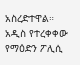አስረድተዋል።
አዲስ የተረቀቀው የማዕድን ፖሊሲ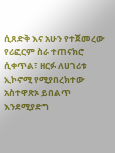ሲጸድቅ እና አሁን የተጀመረው የሪፎርም ስራ ተጠናክሮ ሲቀጥል፣ ዘርፉ ለሀገሪቱ ኢኮኖሚ የሚያበረክተው አስተዋጽኦ ይበልጥ እንደሚያድግ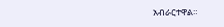አብራርተዋል።